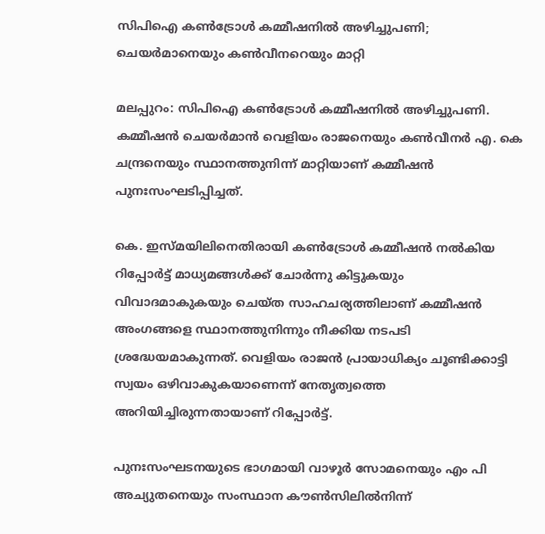സിപിഐ കണ്‍ട്രോള്‍ കമ്മീഷനില്‍ അഴിച്ചുപണി; ചെയര്‍മാനെയും കണ്‍വീനറെയും മാറ്റി

മലപ്പുറം: സിപിഐ കണ്‍ട്രോള്‍ കമ്മീഷനില്‍ അഴിച്ചുപണി. കമ്മീഷന്‍ ചെയര്‍മാന്‍ വെളിയം രാജനെയും കണ്‍വീനര്‍ എ. കെ ചന്ദ്രനെയും സ്ഥാനത്തുനിന്ന് മാറ്റിയാണ് കമ്മീഷന്‍ പുനഃസംഘടിപ്പിച്ചത്.

കെ. ഇസ്മയിലിനെതിരായി കണ്‍ട്രോള്‍ കമ്മീഷന്‍ നല്‍കിയ റിപ്പോര്‍ട്ട് മാധ്യമങ്ങള്‍ക്ക് ചോര്‍ന്നു കിട്ടുകയും വിവാദമാകുകയും ചെയ്ത സാഹചര്യത്തിലാണ് കമ്മീഷന്‍ അംഗങ്ങളെ സ്ഥാനത്തുനിന്നും നീക്കിയ നടപടി ശ്രദ്ധേയമാകുന്നത്. വെളിയം രാജന്‍ പ്രായാധിക്യം ചൂണ്ടിക്കാട്ടി സ്വയം ഒഴിവാകുകയാണെന്ന് നേതൃത്വത്തെ അറിയിച്ചിരുന്നതായാണ് റിപ്പോര്‍ട്ട്.

പുനഃസംഘടനയുടെ ഭാഗമായി വാഴൂര്‍ സോമനെയും എം പി അച്യുതനെയും സംസ്ഥാന കൗണ്‍സിലില്‍നിന്ന്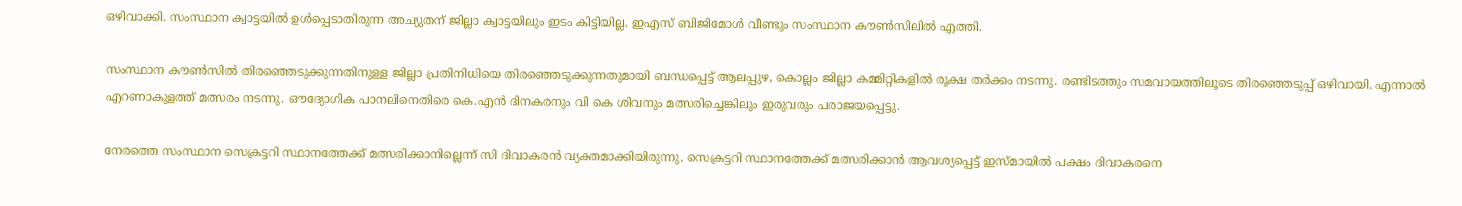ഒഴിവാക്കി. സംസ്ഥാന ക്വാട്ടയില്‍ ഉള്‍പ്പെടാതിരുന്ന അച്യുതന് ജില്ലാ ക്വാട്ടയിലും ഇടം കിട്ടിയില്ല. ഇഎസ് ബിജിമോള്‍ വീണ്ടും സംസ്ഥാന കൗണ്‍സിലില്‍ എത്തി.

സംസ്ഥാന കൗണ്‍സില്‍ തിരഞ്ഞെടുക്കുന്നതിനുള്ള ജില്ലാ പ്രതിനിധിയെ തിരഞ്ഞെടുക്കുന്നതുമായി ബന്ധപ്പെട്ട് ആലപ്പുഴ, കൊല്ലം ജില്ലാ കമ്മിറ്റികളില്‍ രൂക്ഷ തര്‍ക്കം നടന്നു. രണ്ടിടത്തും സമവായത്തിലൂടെ തിരഞ്ഞെടുപ്പ് ഒഴിവായി. എന്നാല്‍ എറണാകുളത്ത് മത്സരം നടന്നു. ഔദ്യോഗിക പാനലിനെതിരെ കെ.എന്‍ ദിനകരനും വി കെ ശിവനും മത്സരിച്ചെങ്കിലും ഇരുവരും പരാജയപ്പെട്ടു.

നേരത്തെ സംസ്ഥാന സെക്രട്ടറി സ്ഥാനത്തേക്ക് മത്സരിക്കാനില്ലെന്ന് സി ദിവാകരന്‍ വ്യക്തമാക്കിയിരുന്നു. സെക്രട്ടറി സ്ഥാനത്തേക്ക് മത്സരിക്കാന്‍ ആവശ്യപ്പെട്ട് ഇസ്മായില്‍ പക്ഷം ദിവാകരനെ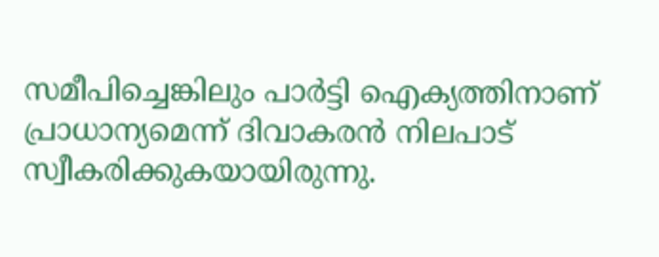സമീപിച്ചെങ്കിലും പാര്‍ട്ടി ഐക്യത്തിനാണ് പ്രാധാന്യമെന്ന് ദിവാകരന്‍ നിലപാട് സ്വീകരിക്കുകയായിരുന്നു.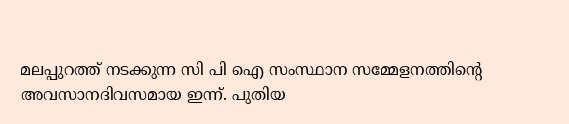മലപ്പുറത്ത് നടക്കുന്ന സി പി ഐ സംസ്ഥാന സമ്മേളനത്തിന്റെ അവസാനദിവസമായ ഇന്ന്. പുതിയ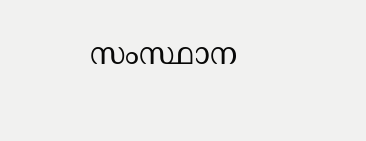സംസ്ഥാന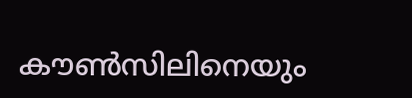കൗണ്‍സിലിനെയും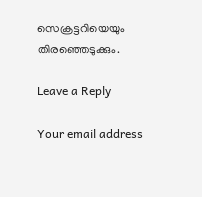സെക്രട്ടറിയെയും തിരഞ്ഞെടുക്കും.

Leave a Reply

Your email address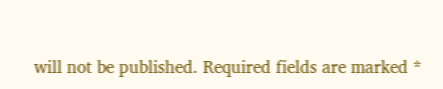will not be published. Required fields are marked *